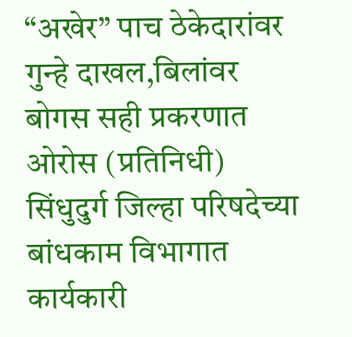“अखेर” पाच ठेकेदारांवर गुन्हे दाखल,बिलांवर बोगस सही प्रकरणात
ओरोस (प्रतिनिधी)
सिंधुदुर्ग जिल्हा परिषदेच्या बांधकाम विभागात कार्यकारी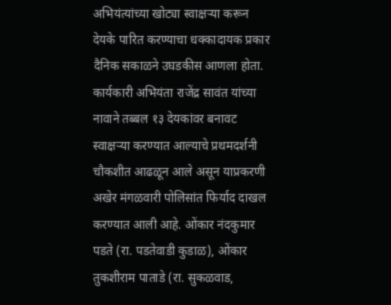अभियंत्यांच्या खोट्या स्वाक्षऱ्या करून देयके पारित करण्याचा धक्कादायक प्रकार दैनिक सकाळने उघडकीस आणला होता. कार्यकारी अभियंता राजेंद्र सावंत यांच्या नावाने तब्बल १३ देयकांवर बनावट स्वाक्षऱ्या करण्यात आल्याचे प्रथमदर्शनी चौकशीत आढळून आले असून याप्रकरणी अखेर मंगळवारी पोलिसांत फिर्याद दाखल करण्यात आली आहे. ओंकार नंदकुमार पडते (रा. पडतेवाडी कुडाळ), ओंकार तुकशीराम पाताडे (रा. सुकळवाड,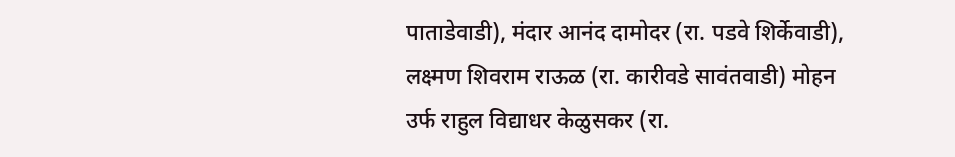पाताडेवाडी), मंदार आनंद दामोदर (रा. पडवे शिर्केवाडी), लक्ष्मण शिवराम राऊळ (रा. कारीवडे सावंतवाडी) मोहन उर्फ राहुल विद्याधर केळुसकर (रा.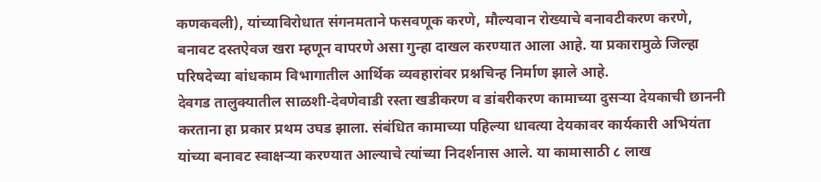कणकवली), यांच्याविरोधात संगनमताने फसवणूक करणे, मौल्यवान रोख्याचे बनावटीकरण करणे, बनावट दस्तऐवज खरा म्हणून वापरणे असा गुन्हा दाखल करण्यात आला आहे. या प्रकारामुळे जिल्हा परिषदेच्या बांधकाम विभागातील आर्थिक व्यवहारांवर प्रश्नचिन्ह निर्माण झाले आहे.
देवगड तालुक्यातील साळशी-देवणेवाडी रस्ता खडीकरण व डांबरीकरण कामाच्या दुसऱ्या देयकाची छाननी करताना हा प्रकार प्रथम उघड झाला. संबंधित कामाच्या पहिल्या धावत्या देयकावर कार्यकारी अभियंता यांच्या बनावट स्वाक्षऱ्या करण्यात आल्याचे त्यांच्या निदर्शनास आले. या कामासाठी ८ लाख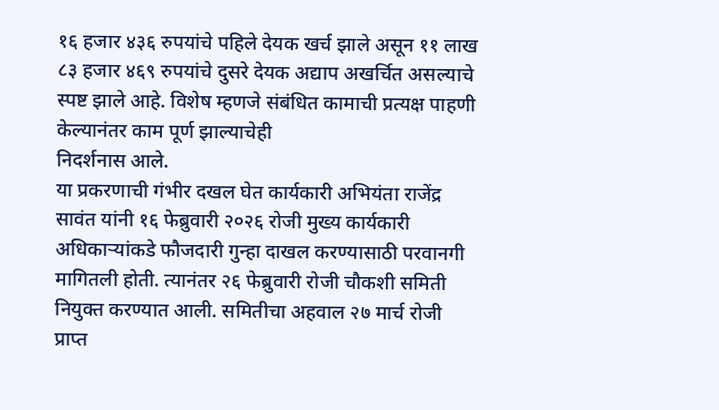१६ हजार ४३६ रुपयांचे पहिले देयक खर्च झाले असून ११ लाख ८३ हजार ४६९ रुपयांचे दुसरे देयक अद्याप अखर्चित असल्याचे स्पष्ट झाले आहे. विशेष म्हणजे संबंधित कामाची प्रत्यक्ष पाहणी केल्यानंतर काम पूर्ण झाल्याचेही
निदर्शनास आले.
या प्रकरणाची गंभीर दखल घेत कार्यकारी अभियंता राजेंद्र सावंत यांनी १६ फेब्रुवारी २०२६ रोजी मुख्य कार्यकारी अधिकाऱ्यांकडे फौजदारी गुन्हा दाखल करण्यासाठी परवानगी मागितली होती. त्यानंतर २६ फेब्रुवारी रोजी चौकशी समिती नियुक्त करण्यात आली. समितीचा अहवाल २७ मार्च रोजी प्राप्त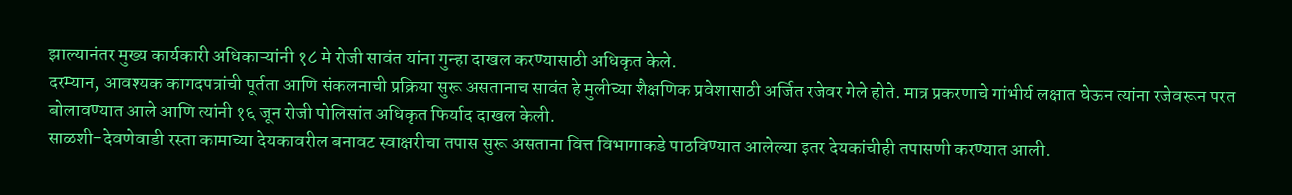झाल्यानंतर मुख्य कार्यकारी अधिकाऱ्यांनी १८ मे रोजी सावंत यांना गुन्हा दाखल करण्यासाठी अधिकृत केले.
दरम्यान, आवश्यक कागदपत्रांची पूर्तता आणि संकलनाची प्रक्रिया सुरू असतानाच सावंत हे मुलीच्या शैक्षणिक प्रवेशासाठी अर्जित रजेवर गेले होते. मात्र प्रकरणाचे गांभीर्य लक्षात घेऊन त्यांना रजेवरून परत बोलावण्यात आले आणि त्यांनी १६ जून रोजी पोलिसांत अधिकृत फिर्याद दाखल केली.
साळशी-देवणेवाडी रस्ता कामाच्या देयकावरील बनावट स्वाक्षरीचा तपास सुरू असताना वित्त विभागाकडे पाठविण्यात आलेल्या इतर देयकांचीही तपासणी करण्यात आली.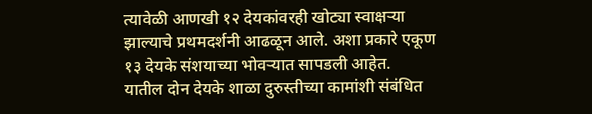त्यावेळी आणखी १२ देयकांवरही खोट्या स्वाक्षऱ्या झाल्याचे प्रथमदर्शनी आढळून आले. अशा प्रकारे एकूण १३ देयके संशयाच्या भोवऱ्यात सापडली आहेत.
यातील दोन देयके शाळा दुरुस्तीच्या कामांशी संबंधित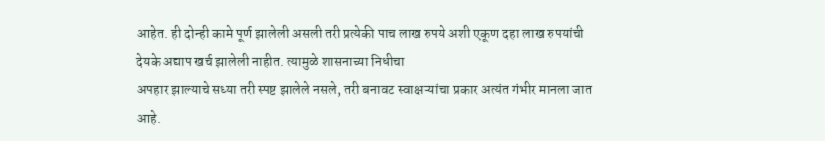आहेत. ही दोन्ही कामे पूर्ण झालेली असली तरी प्रत्येकी पाच लाख रुपये अशी एकूण दहा लाख रुपयांची देयके अद्याप खर्च झालेली नाहीत. त्यामुळे शासनाच्या निधीचा
अपहार झाल्याचे सध्या तरी स्पष्ट झालेले नसले, तरी बनावट स्वाक्षऱ्यांचा प्रकार अत्यंत गंभीर मानला जात आहे.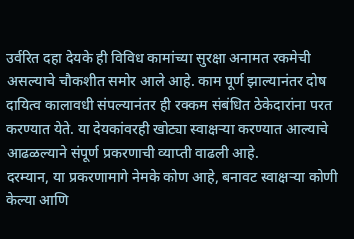उर्वरित दहा देयके ही विविध कामांच्या सुरक्षा अनामत रकमेची असल्याचे चौकशीत समोर आले आहे. काम पूर्ण झाल्यानंतर दोष दायित्व कालावधी संपल्यानंतर ही रक्कम संबंधित ठेकेदारांना परत करण्यात येते. या देयकांवरही खोट्या स्वाक्षऱ्या करण्यात आल्याचे आढळल्याने संपूर्ण प्रकरणाची व्याप्ती वाढली आहे.
दरम्यान, या प्रकरणामागे नेमके कोण आहे, बनावट स्वाक्षऱ्या कोणी केल्या आणि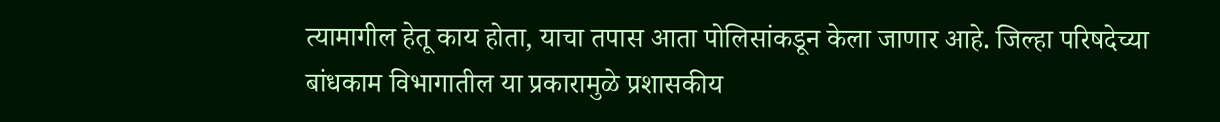त्यामागील हेतू काय होता, याचा तपास आता पोलिसांकडून केला जाणार आहे. जिल्हा परिषदेच्या बांधकाम विभागातील या प्रकारामुळे प्रशासकीय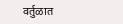वर्तुळात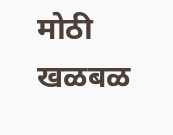मोठी खळबळ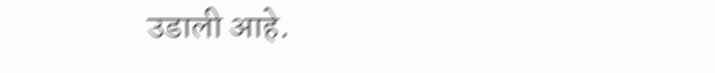उडाली आहे.